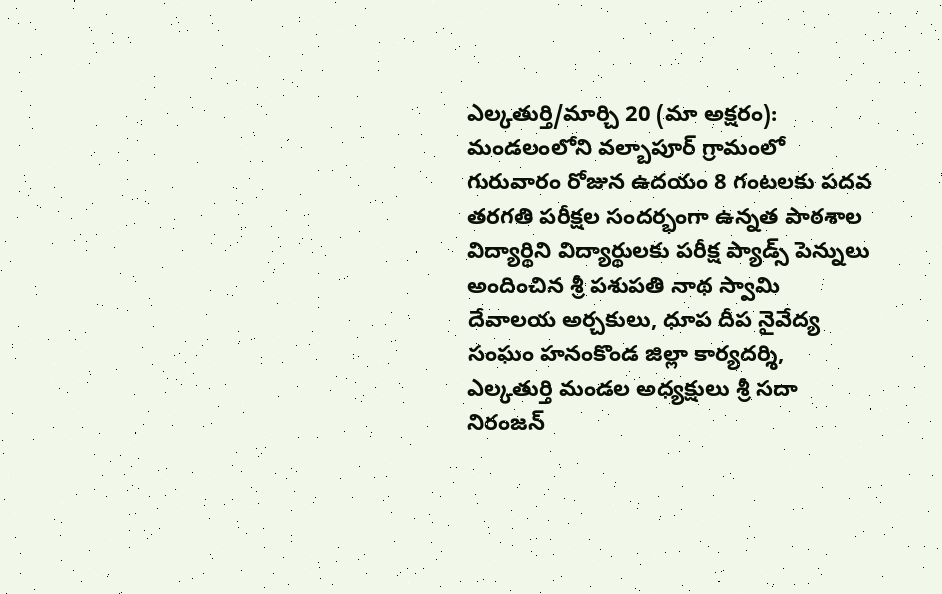ఎల్కతుర్తి/మార్చి 20 (మా అక్షరం):
మండలంలోని వల్బాపూర్ గ్రామంలో గురువారం రోజున ఉదయం 8 గంటలకు పదవ తరగతి పరీక్షల సందర్భంగా ఉన్నత పాఠశాల విద్యార్థిని విద్యార్థులకు పరీక్ష ప్యాడ్స్ పెన్నులు అందించిన శ్రీ పశుపతి నాథ స్వామి దేవాలయ అర్చకులు, ధూప దీప నైవేద్య సంఘం హనంకొండ జిల్లా కార్యదర్శి, ఎల్కతుర్తి మండల అధ్యక్షులు శ్రీ సదా నిరంజన్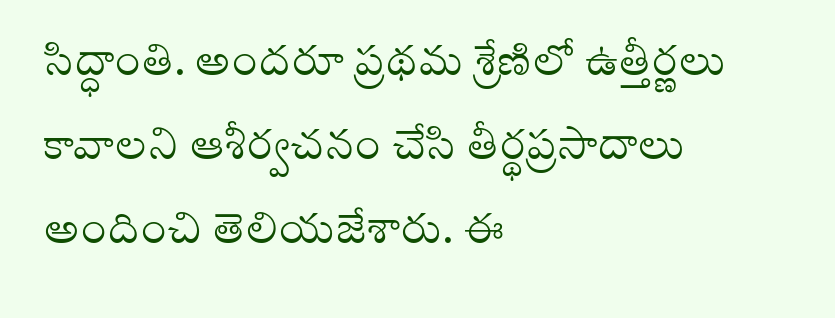సిద్ధాంతి. అందరూ ప్రథమ శ్రేణిలో ఉత్తీర్ణలు కావాలని ఆశీర్వచనం చేసి తీర్థప్రసాదాలు అందించి తెలియజేశారు. ఈ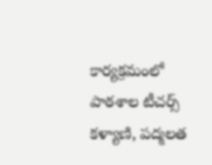కార్యక్రమంలో పాఠశాల టీచర్స్ కళ్యాణి, పద్మలత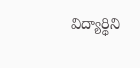విద్యార్థిని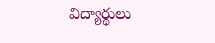విద్యార్థులు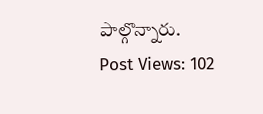పాల్గొన్నారు.
Post Views: 102